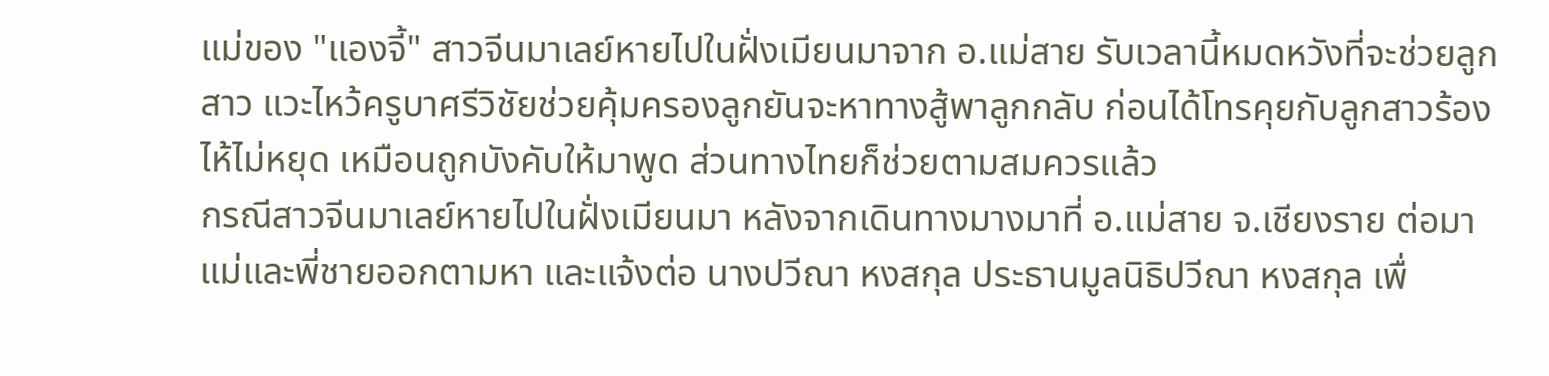แม่ของ "แองจี้" สาวจีนมาเลย์หายไปในฝั่งเมียนมาจาก อ.แม่สาย รับเวลานี้หมดหวังที่จะช่วยลูกสาว แวะไหว้ครูบาศรีวิชัยช่วยคุ้มครองลูกยันจะหาทางสู้พาลูกกลับ ก่อนได้โทรคุยกับลูกสาวร้องไห้ไม่หยุด เหมือนถูกบังคับให้มาพูด ส่วนทางไทยก็ช่วยตามสมควรแล้ว
กรณีสาวจีนมาเลย์หายไปในฝั่งเมียนมา หลังจากเดินทางมางมาที่ อ.แม่สาย จ.เชียงราย ต่อมา แม่และพี่ชายออกตามหา และแจ้งต่อ นางปวีณา หงสกุล ประธานมูลนิธิปวีณา หงสกุล เพื่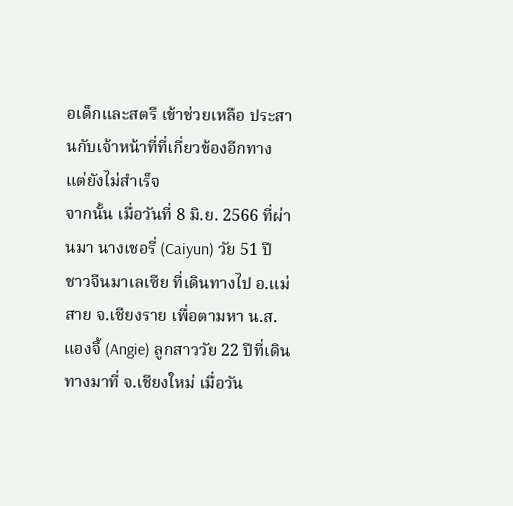อเด็กและสตรี เข้าช่วยเหลือ ประสานกับเจ้าหน้าที่ที่เกี่ยวข้องอีกทาง แต่ยังไม่สำเร็จ
จากนั้น เมื่อวันที่ 8 มิ.ย. 2566 ที่ผ่านมา นางเชอรี่ (Caiyun) วัย 51 ปี ชาวจีนมาเลเซีย ที่เดินทางไป อ.แม่สาย จ.เชียงราย เพื่อตามหา น.ส.แองจี้ (Angie) ลูกสาววัย 22 ปีที่เดินทางมาที่ จ.เชียงใหม่ เมื่อวัน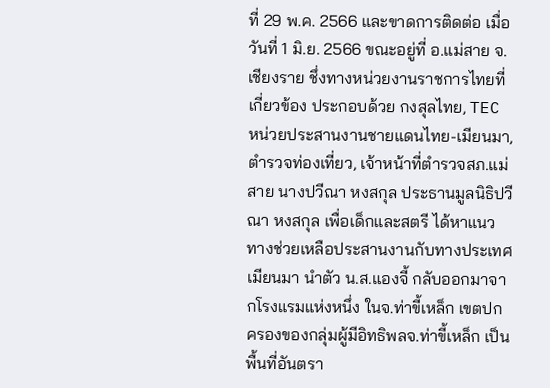ที่ 29 พ.ค. 2566 และขาดการติดต่อ เมื่อวันที่ 1 มิ.ย. 2566 ขณะอยู่ที่ อ.แม่สาย จ.เชียงราย ชึ่งทางหน่วยงานราชการไทยที่เกี่ยวข้อง ประกอบด้วย กงสุลไทย, TEC หน่วยประสานงานชายแดนไทย-เมียนมา, ตำรวจท่องเที่ยว, เจ้าหน้าที่ตำรวจสภ.แม่สาย นางปวีณา หงสกุล ประธานมูลนิธิปวีณา หงสกุล เพื่อเด็กและสตรี ได้หาแนวทางช่วยเหลือประสานงานกับทางประเทศเมียนมา นำตัว น.ส.แองจี้ กลับออกมาจากโรงแรมแห่งหนึ่ง ในจ.ท่าขี้เหล็ก เขตปกครองของกลุ่มผู้มีอิทธิพลจ.ท่าขี้เหล็ก เป็นพื้นที่อันตรา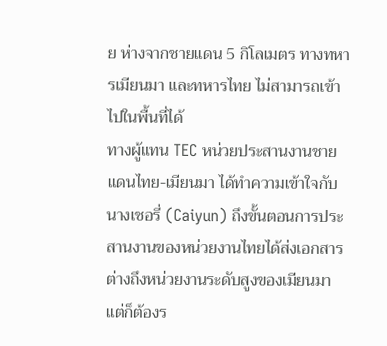ย ห่างจากชายแดน 5 กิโลเมตร ทางทหารเมียนมา และทหารไทย ไม่สามารถเข้าไปในพื้นที่ได้
ทางผู้แทน TEC หน่วยประสานงานชายแดนไทย-เมียนมา ได้ทำความเข้าใจกับนางเชอรี่ (Caiyun) ถึงขั้นตอนการประสานงานของหน่วยงานไทยได้ส่งเอกสารต่างถึงหน่วยงานระดับสูงของเมียนมา แต่ก็ต้องร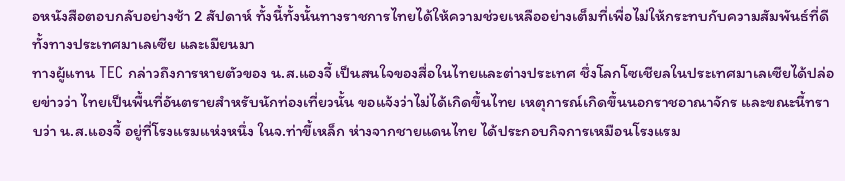อหนังสือตอบกลับอย่างช้า 2 สัปดาห์ ทั้งนี้ทั้งนั้นทางราชการไทยได้ให้ความช่วยเหลืออย่างเต็มที่เพื่อไม่ให้กระทบกับความสัมพันธ์ที่ดีทั้งทางประเทศมาเลเซีย และเมียนมา
ทางผู้แทน TEC กล่าวถึงการหายตัวของ น.ส.แองจี้ เป็นสนใจของสื่อในไทยและต่างประเทศ ชึ่งโลกโซเชียลในประเทศมาเลเซียได้ปล่อยข่าวว่า ไทยเป็นพื้นที่อันตรายสำหรับนักท่องเที่ยวนั้น ขอแจ้งว่าไม่ได้เกิดขึ้นไทย เหตุการณ์เกิดขึ้นนอกราชอาณาจักร และขณะนี้ทราบว่า น.ส.แองจี้ อยู่ที่โรงแรมแห่งหนึ่ง ในจ.ท่าขี้เหล็ก ห่างจากชายแดนไทย ได้ประกอบกิจการเหมือนโรงแรม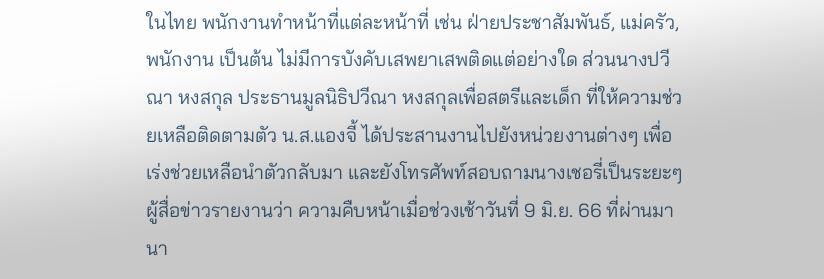ในไทย พนักงานทำหน้าที่แต่ละหน้าที่ เช่น ฝ่ายประชาสัมพันธ์, แม่ครัว, พนักงาน เป็นต้น ไม่มีการบังคับเสพยาเสพติดแต่อย่างใด ส่วนนางปวีณา หงสกุล ประธานมูลนิธิปวีณา หงสกุลเพื่อสตรีและเด็ก ที่ให้ความช่วยเหลือติดตามตัว น.ส.แองจี้ ได้ประสานงานไปยังหน่วยงานต่างๆ เพื่อเร่งช่วยเหลือนำตัวกลับมา และยังโทรศัพท์สอบถามนางเชอรี่เป็นระยะๆ
ผู้สื่อข่าวรายงานว่า ความคืบหน้าเมื่อช่วงเช้าวันที่ 9 มิ.ย. 66 ที่ผ่านมา นา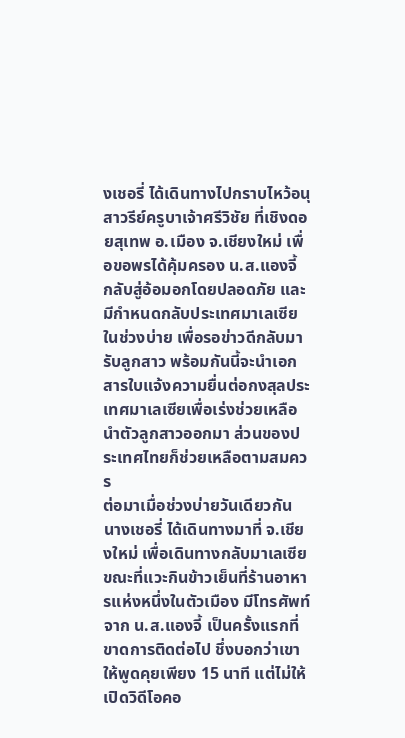งเชอรี่ ได้เดินทางไปกราบไหว้อนุสาวรีย์ครูบาเจ้าศรีวิชัย ที่เชิงดอยสุเทพ อ.เมือง จ.เชียงใหม่ เพื่อขอพรได้คุ้มครอง น.ส.แองจี้ กลับสู่อ้อมอกโดยปลอดภัย และมีกำหนดกลับประเทศมาเลเซียในช่วงบ่าย เพื่อรอข่าวดีกลับมารับลูกสาว พร้อมกันนี้จะนำเอกสารใบแจ้งความยื่นต่อกงสุลประเทศมาเลเซียเพื่อเร่งช่วยเหลือนำตัวลูกสาวออกมา ส่วนของประเทศไทยก็ช่วยเหลือตามสมควร
ต่อมาเมื่อช่วงบ่ายวันเดียวกัน นางเชอรี่ ได้เดินทางมาที่ จ.เชียงใหม่ เพื่อเดินทางกลับมาเลเซีย ขณะที่แวะกินข้าวเย็นที่ร้านอาหารแห่งหนึ่งในตัวเมือง มีโทรศัพท์จาก น.ส.แองจี้ เป็นครั้งแรกที่ขาดการติดต่อไป ชึ่งบอกว่าเขาให้พูดคุยเพียง 15 นาที แต่ไม่ให้เปิดวิดีโอคอ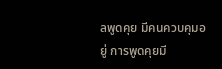ลพูดคุย มีคนควบคุมอยู่ การพูดคุยมี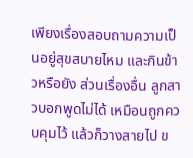เพียงเรื่องสอบถามความเป็นอยู่สุขสบายไหม และกินข้าวหรือยัง ส่วนเรื่องอื่น ลูกสาวบอกพูดไม่ได้ เหมือนถูกควบคุมไว้ แล้วก็วางสายไป ข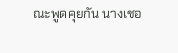ณะพูดคุยกัน นางเชอ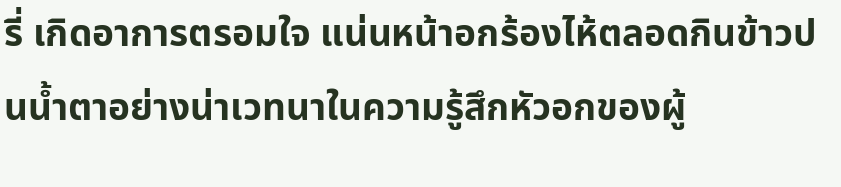รี่ เกิดอาการตรอมใจ แน่นหน้าอกร้องไห้ตลอดกินข้าวปนน้ำตาอย่างน่าเวทนาในความรู้สึกหัวอกของผู้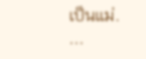เป็นแม่.
...